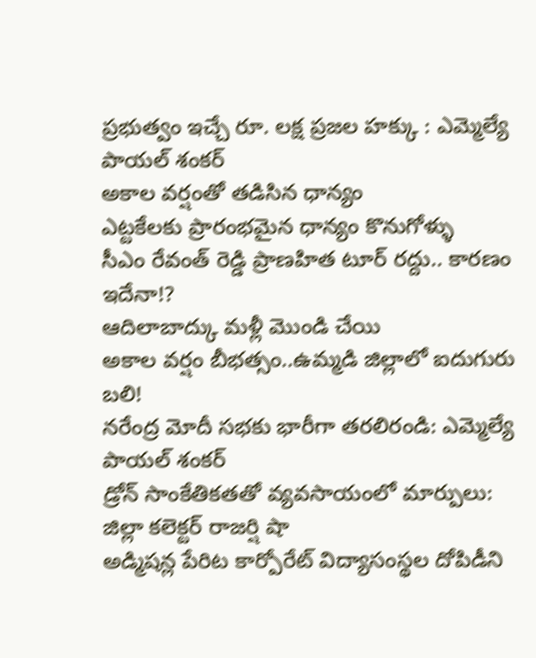ప్రభుత్వం ఇచ్చే రూ. లక్ష ప్రజల హక్కు : ఎమ్మెల్యే పాయల్ శంకర్
అకాల వర్షంతో తడిసిన ధాన్యం
ఎట్టకేలకు ప్రారంభమైన ధాన్యం కొనుగోళ్ళు
సీఎం రేవంత్ రెడ్డి ప్రాణహిత టూర్ రద్దు.. కారణం ఇదేనా!?
ఆదిలాబాద్కు మళ్లీ మొండి చేయి
అకాల వర్షం బీభత్సం..ఉమ్మడి జిల్లాలో ఐదుగురు బలి!
నరేంద్ర మోదీ సభకు భారీగా తరలిరండి: ఎమ్మెల్యే పాయల్ శంకర్
డ్రోన్ సాంకేతికతతో వ్యవసాయంలో మార్పులు: జిల్లా కలెక్టర్ రాజర్షి షా
అడ్మిషన్ల పేరిట కార్పోరేట్ విద్యాసంస్థల దోపిడీని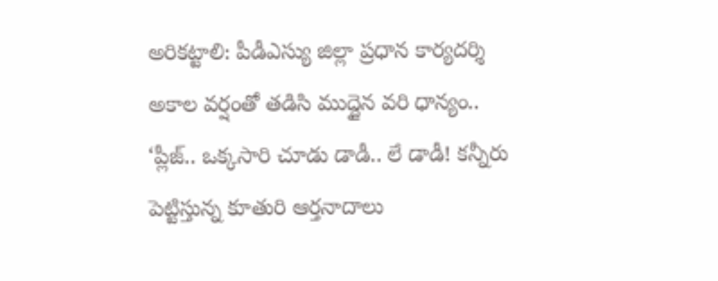అరికట్టాలి: పీడీఎస్యు జిల్లా ప్రధాన కార్యదర్శి
అకాల వర్షంతో తడిసి ముద్దైన వరి ధాన్యం..
‘ప్లీజ్.. ఒక్కసారి చూడు డాడీ.. లే డాడీ! కన్నీరు పెట్టిస్తున్న కూతురి ఆర్తనాదాలు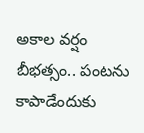అకాల వర్షం బీభత్సం.. పంటను కాపాడేందుకు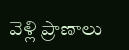వెళ్లి ప్రాణాలు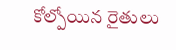కోల్పోయిన రైతులు